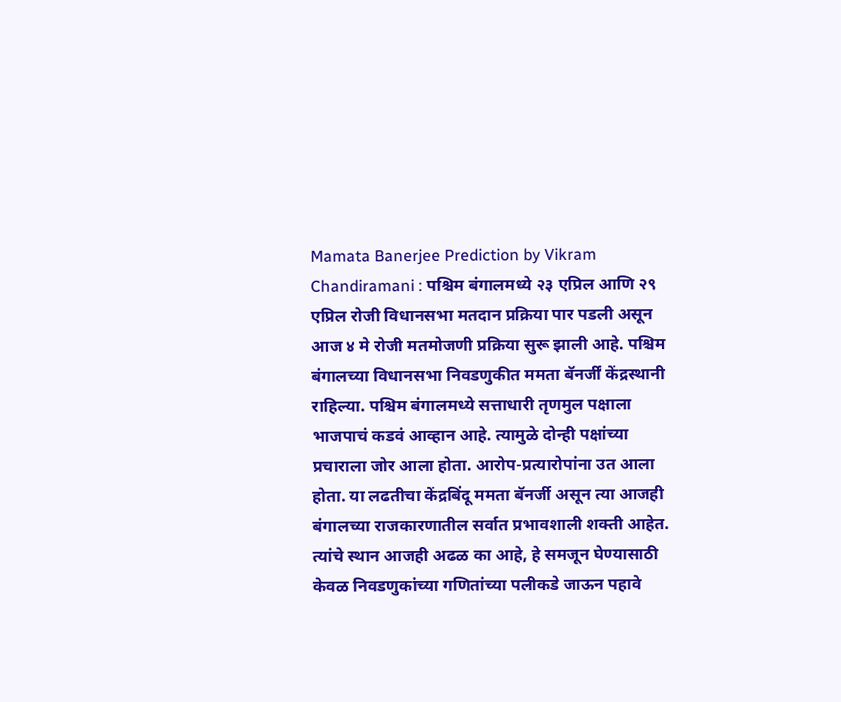Mamata Banerjee Prediction by Vikram Chandiramani : पश्चिम बंगालमध्ये २३ एप्रिल आणि २९ एप्रिल रोजी विधानसभा मतदान प्रक्रिया पार पडली असून आज ४ मे रोजी मतमोजणी प्रक्रिया सुरू झाली आहे. पश्चिम बंगालच्या विधानसभा निवडणुकीत ममता बॅनर्जीं केंद्रस्थानी राहिल्या. पश्चिम बंगालमध्ये सत्ताधारी तृणमुल पक्षाला भाजपाचं कडवं आव्हान आहे. त्यामुळे दोन्ही पक्षांच्या प्रचाराला जोर आला होता. आरोप-प्रत्यारोपांना उत आला होता. या लढतीचा केंद्रबिंदू ममता बॅनर्जी असून त्या आजही बंगालच्या राजकारणातील सर्वात प्रभावशाली शक्ती आहेत. त्यांचे स्थान आजही अढळ का आहे, हे समजून घेण्यासाठी केवळ निवडणुकांच्या गणितांच्या पलीकडे जाऊन पहावे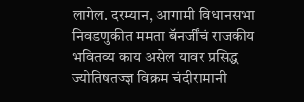लागेल. दरम्यान, आगामी विधानसभा निवडणुकीत ममता बॅनर्जींचं राजकीय भवितव्य काय असेल यावर प्रसिद्ध ज्योतिषतज्ज्ञ विक्रम चंदीरामानी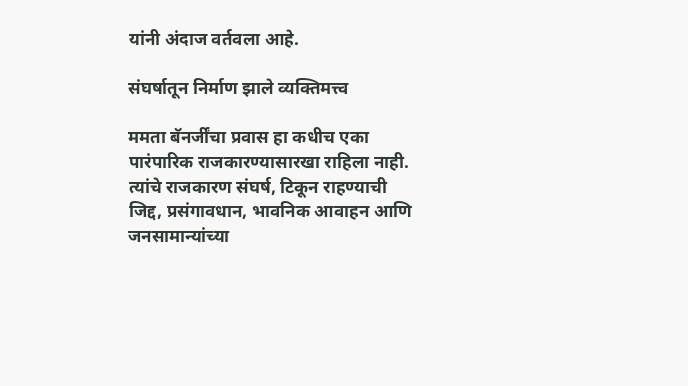यांनी अंदाज वर्तवला आहे.

संघर्षातून निर्माण झाले व्यक्तिमत्त्व

ममता बॅनर्जींचा प्रवास हा कधीच एका पारंपारिक राजकारण्यासारखा राहिला नाही. त्यांचे राजकारण संघर्ष, टिकून राहण्याची जिद्द, प्रसंगावधान, भावनिक आवाहन आणि जनसामान्यांच्या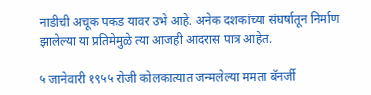नाडीची अचूक पकड यावर उभे आहे. अनेक दशकांच्या संघर्षातून निर्माण झालेल्या या प्रतिमेमुळे त्या आजही आदरास पात्र आहेत.

५ जानेवारी १९५५ रोजी कोलकात्यात जन्मलेल्या ममता बॅनर्जी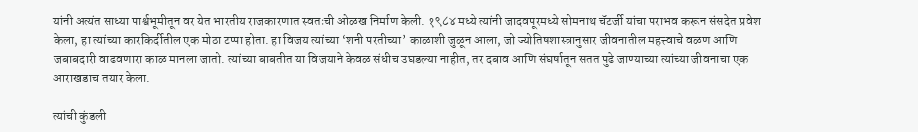यांनी अत्यंत साध्या पार्श्वभूमीतून वर येत भारतीय राजकारणात स्वतःची ओळख निर्माण केली. १९८४ मध्ये त्यांनी जादवपूरमध्ये सोमनाथ चॅटर्जी यांचा पराभव करून संसदेत प्रवेश केला, हा त्यांच्या कारकिर्दीतील एक मोठा टप्पा होता. हा विजय त्यांच्या ‘शनी परतीच्या’ काळाशी जुळून आला, जो ज्योतिषशास्त्रानुसार जीवनातील महत्त्वाचे वळण आणि जबाबदारी वाढवणारा काळ मानला जातो. त्यांच्या बाबतीत या विजयाने केवळ संधीच उघडल्या नाहीत, तर दबाव आणि संघर्षातून सतत पुढे जाण्याच्या त्यांच्या जीवनाचा एक आराखडाच तयार केला.

त्यांची कुंडली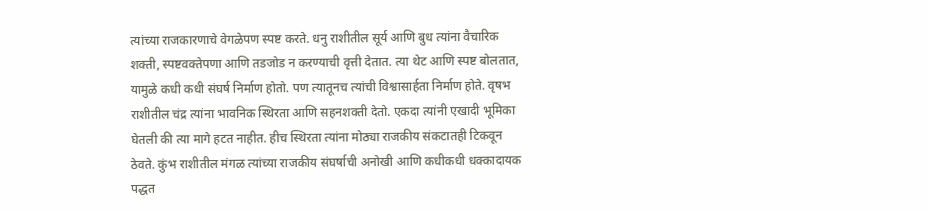त्यांच्या राजकारणाचे वेगळेपण स्पष्ट करते. धनु राशीतील सूर्य आणि बुध त्यांना वैचारिक शक्ती, स्पष्टवक्तेपणा आणि तडजोड न करण्याची वृत्ती देतात. त्या थेट आणि स्पष्ट बोलतात, यामुळे कधी कधी संघर्ष निर्माण होतो. पण त्यातूनच त्यांची विश्वासार्हता निर्माण होते. वृषभ राशीतील चंद्र त्यांना भावनिक स्थिरता आणि सहनशक्ती देतो. एकदा त्यांनी एखादी भूमिका घेतली की त्या मागे हटत नाहीत. हीच स्थिरता त्यांना मोठ्या राजकीय संकटातही टिकवून ठेवते. कुंभ राशीतील मंगळ त्यांच्या राजकीय संघर्षाची अनोखी आणि कधीकधी धक्कादायक पद्धत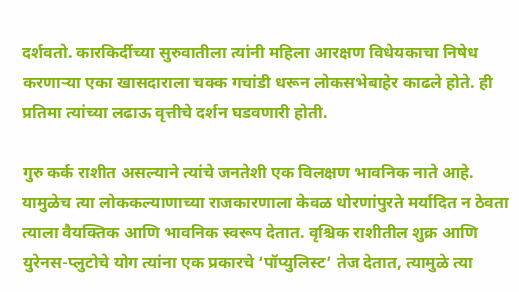दर्शवतो. कारकिर्दीच्या सुरुवातीला त्यांनी महिला आरक्षण विधेयकाचा निषेध करणाऱ्या एका खासदाराला चक्क गचांडी धरून लोकसभेबाहेर काढले होते. ही प्रतिमा त्यांच्या लढाऊ वृत्तीचे दर्शन घडवणारी होती.

गुरु कर्क राशीत असल्याने त्यांचे जनतेशी एक विलक्षण भावनिक नाते आहे. यामुळेच त्या लोककल्याणाच्या राजकारणाला केवळ धोरणांपुरते मर्यादित न ठेवता त्याला वैयक्तिक आणि भावनिक स्वरूप देतात. वृश्चिक राशीतील शुक्र आणि युरेनस-प्लुटोचे योग त्यांना एक प्रकारचे ‘पॉप्युलिस्ट’ तेज देतात, त्यामुळे त्या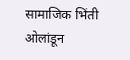सामाजिक भिंती ओलांडून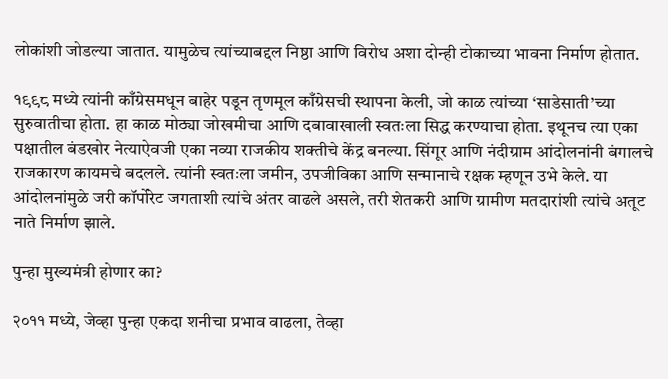लोकांशी जोडल्या जातात. यामुळेच त्यांच्याबद्दल निष्ठा आणि विरोध अशा दोन्ही टोकाच्या भावना निर्माण होतात.

१९९८ मध्ये त्यांनी काँग्रेसमधून बाहेर पडून तृणमूल काँग्रेसची स्थापना केली, जो काळ त्यांच्या ‘साडेसाती’च्या सुरुवातीचा होता. हा काळ मोठ्या जोखमीचा आणि दबावाखाली स्वतःला सिद्ध करण्याचा होता. इथूनच त्या एका पक्षातील बंडखोर नेत्याऐवजी एका नव्या राजकीय शक्तीचे केंद्र बनल्या. सिंगूर आणि नंदीग्राम आंदोलनांनी बंगालचे राजकारण कायमचे बदलले. त्यांनी स्वतःला जमीन, उपजीविका आणि सन्मानाचे रक्षक म्हणून उभे केले. या आंदोलनांमुळे जरी कॉर्पोरेट जगताशी त्यांचे अंतर वाढले असले, तरी शेतकरी आणि ग्रामीण मतदारांशी त्यांचे अतूट नाते निर्माण झाले.

पुन्हा मुख्यमंत्री होणार का?

२०११ मध्ये, जेव्हा पुन्हा एकदा शनीचा प्रभाव वाढला, तेव्हा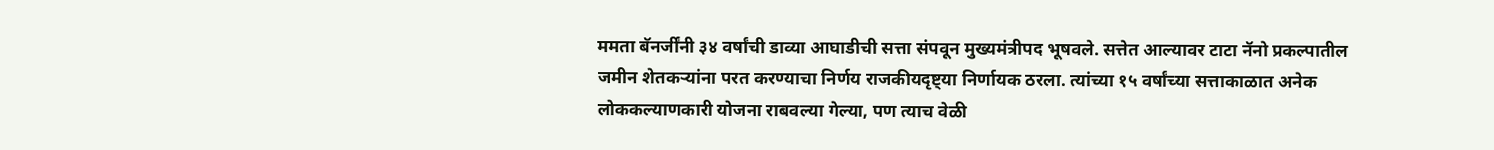ममता बॅनर्जींनी ३४ वर्षांची डाव्या आघाडीची सत्ता संपवून मुख्यमंत्रीपद भूषवले. सत्तेत आल्यावर टाटा नॅनो प्रकल्पातील जमीन शेतकऱ्यांना परत करण्याचा निर्णय राजकीयदृष्ट्या निर्णायक ठरला. त्यांच्या १५ वर्षांच्या सत्ताकाळात अनेक लोककल्याणकारी योजना राबवल्या गेल्या, पण त्याच वेळी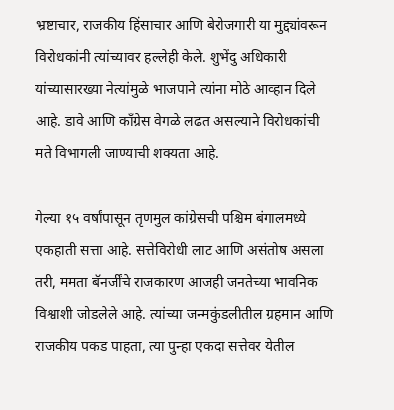भ्रष्टाचार, राजकीय हिंसाचार आणि बेरोजगारी या मुद्द्यांवरून विरोधकांनी त्यांच्यावर हल्लेही केले. शुभेंदु अधिकारी यांच्यासारख्या नेत्यांमुळे भाजपाने त्यांना मोठे आव्हान दिले आहे. डावे आणि काँग्रेस वेगळे लढत असल्याने विरोधकांची मते विभागली जाण्याची शक्यता आहे.

गेल्या १५ वर्षांपासून तृणमुल कांग्रेसची पश्चिम बंगालमध्ये एकहाती सत्ता आहे. सत्तेविरोधी लाट आणि असंतोष असला तरी, ममता बॅनर्जींचे राजकारण आजही जनतेच्या भावनिक विश्वाशी जोडलेले आहे. त्यांच्या जन्मकुंडलीतील ग्रहमान आणि राजकीय पकड पाहता, त्या पुन्हा एकदा सत्तेवर येतील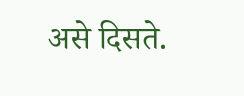असे दिसते.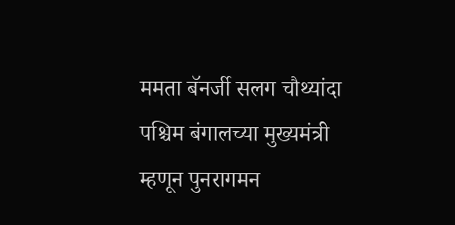ममता बॅनर्जी सलग चौथ्यांदा पश्चिम बंगालच्या मुख्यमंत्री म्हणून पुनरागमन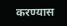करण्यास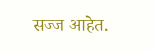सज्ज आहेत.